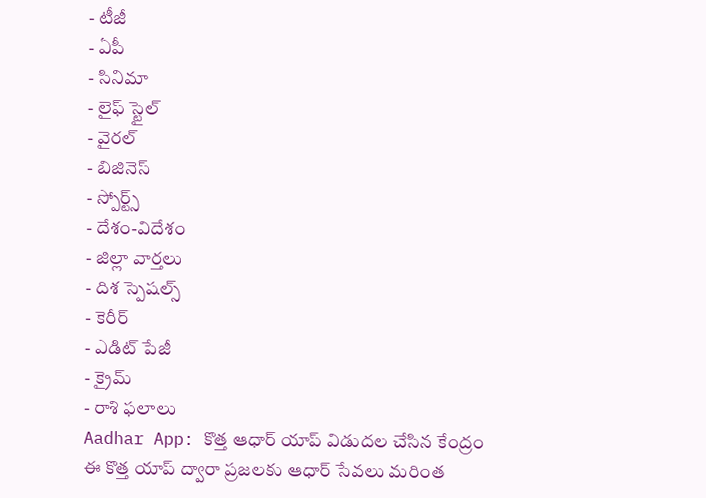- టీజీ
- ఏపీ
- సినిమా
- లైఫ్ స్టైల్
- వైరల్
- బిజినెస్
- స్పోర్ట్స్
- దేశం-విదేశం
- జిల్లా వార్తలు
- దిశ స్పెషల్స్
- కెరీర్
- ఎడిట్ పేజీ
- క్రైమ్
- రాశి ఫలాలు
Aadhar App: కొత్త ఆధార్ యాప్ విడుదల చేసిన కేంద్రం
ఈ కొత్త యాప్ ద్వారా ప్రజలకు ఆధార్ సేవలు మరింత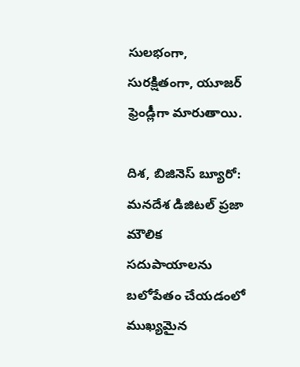సులభంగా, సురక్షితంగా, యూజర్ ఫ్రెండ్లీగా మారుతాయి.

దిశ, బిజినెస్ బ్యూరో: మనదేశ డిజిటల్ ప్రజా మౌలిక సదుపాయాలను బలోపేతం చేయడంలో ముఖ్యమైన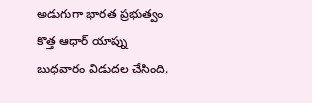అడుగుగా భారత ప్రభుత్వం కొత్త ఆధార్ యాప్ను బుధవారం విడుదల చేసింది.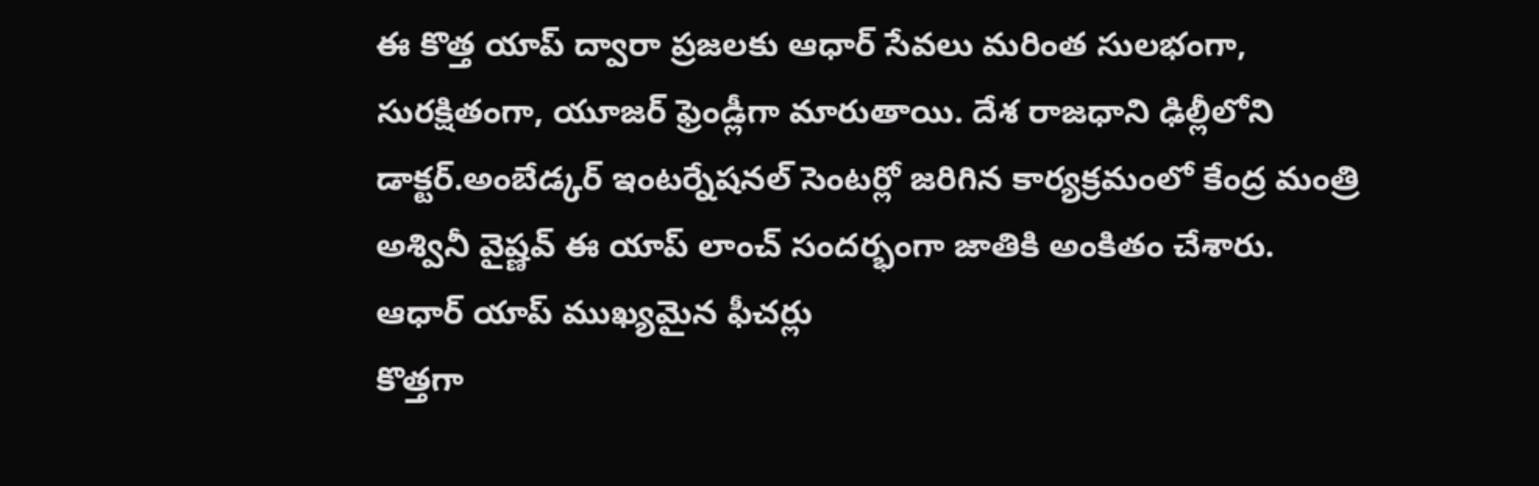ఈ కొత్త యాప్ ద్వారా ప్రజలకు ఆధార్ సేవలు మరింత సులభంగా, సురక్షితంగా, యూజర్ ఫ్రెండ్లీగా మారుతాయి. దేశ రాజధాని ఢిల్లీలోని డాక్టర్.అంబేడ్కర్ ఇంటర్నేషనల్ సెంటర్లో జరిగిన కార్యక్రమంలో కేంద్ర మంత్రి అశ్వినీ వైష్ణవ్ ఈ యాప్ లాంచ్ సందర్భంగా జాతికి అంకితం చేశారు.
ఆధార్ యాప్ ముఖ్యమైన ఫీచర్లు
కొత్తగా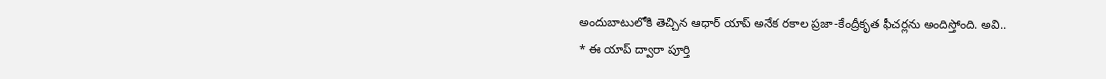అందుబాటులోకి తెచ్చిన ఆధార్ యాప్ అనేక రకాల ప్రజా-కేంద్రీకృత ఫీచర్లను అందిస్తోంది. అవి..
* ఈ యాప్ ద్వారా పూర్తి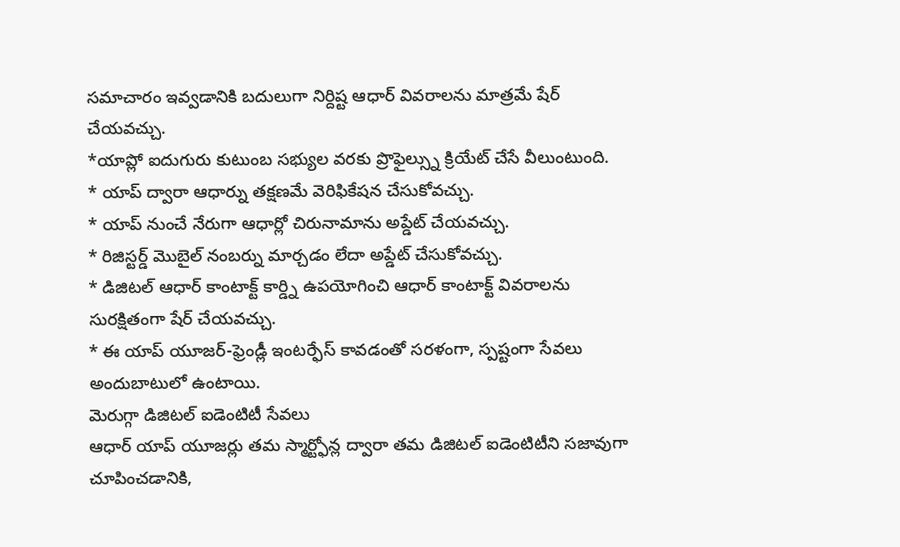సమాచారం ఇవ్వడానికి బదులుగా నిర్దిష్ట ఆధార్ వివరాలను మాత్రమే షేర్ చేయవచ్చు.
*యాప్లో ఐదుగురు కుటుంబ సభ్యుల వరకు ప్రొఫైల్స్ను క్రియేట్ చేసే వీలుంటుంది.
* యాప్ ద్వారా ఆధార్ను తక్షణమే వెరిఫికేషన చేసుకోవచ్చు.
* యాప్ నుంచే నేరుగా ఆధార్లో చిరునామాను అప్డేట్ చేయవచ్చు.
* రిజిస్టర్డ్ మొబైల్ నంబర్ను మార్చడం లేదా అప్డేట్ చేసుకోవచ్చు.
* డిజిటల్ ఆధార్ కాంటాక్ట్ కార్డ్ని ఉపయోగించి ఆధార్ కాంటాక్ట్ వివరాలను సురక్షితంగా షేర్ చేయవచ్చు.
* ఈ యాప్ యూజర్-ఫ్రెండ్లీ ఇంటర్ఫేస్ కావడంతో సరళంగా, స్పష్టంగా సేవలు అందుబాటులో ఉంటాయి.
మెరుగ్గా డిజిటల్ ఐడెంటిటీ సేవలు
ఆధార్ యాప్ యూజర్లు తమ స్మార్ట్ఫోన్ల ద్వారా తమ డిజిటల్ ఐడెంటిటీని సజావుగా చూపించడానికి,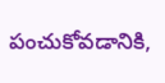పంచుకోవడానికి,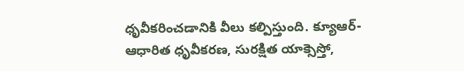ధృవీకరించడానికి వీలు కల్పిస్తుంది. క్యూఆర్-ఆధారిత ధృవీకరణ, సురక్షిత యాక్సెస్తో,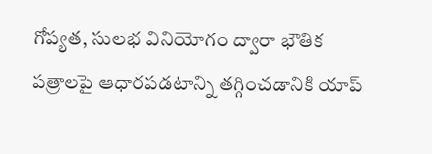గోప్యత, సులభ వినియోగం ద్వారా భౌతిక పత్రాలపై ఆధారపడటాన్ని తగ్గించడానికి యాప్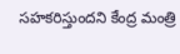సహకరిస్తుందని కేంద్ర మంత్రి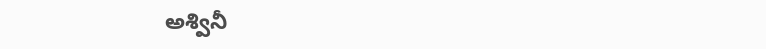అశ్వినీ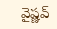వైష్ణవ్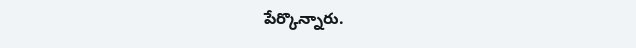పేర్కొన్నారు.